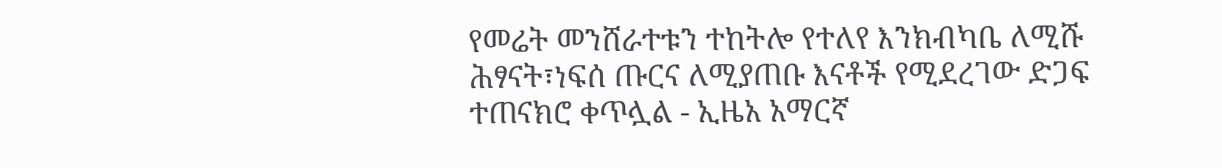የመሬት መንሸራተቱን ተከትሎ የተለየ እንክብካቤ ለሚሹ ሕፃናት፣ነፍሰ ጡርና ለሚያጠቡ እናቶች የሚደረገው ድጋፍ ተጠናክሮ ቀጥሏል - ኢዜአ አማርኛ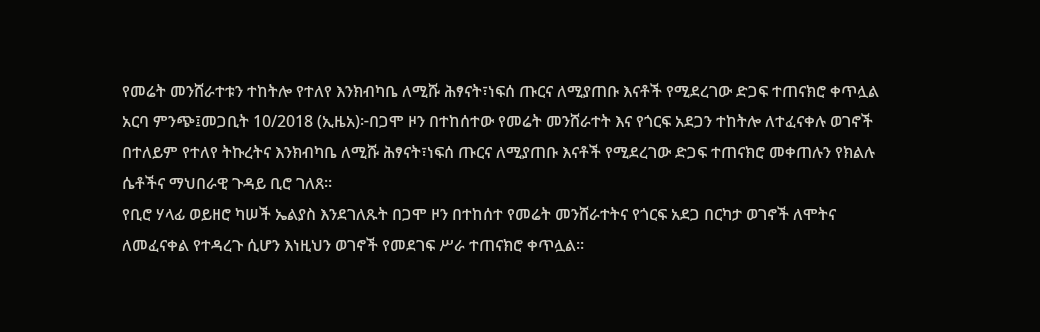የመሬት መንሸራተቱን ተከትሎ የተለየ እንክብካቤ ለሚሹ ሕፃናት፣ነፍሰ ጡርና ለሚያጠቡ እናቶች የሚደረገው ድጋፍ ተጠናክሮ ቀጥሏል
አርባ ምንጭ፤መጋቢት 10/2018 (ኢዜአ)፦በጋሞ ዞን በተከሰተው የመሬት መንሸራተት እና የጎርፍ አደጋን ተከትሎ ለተፈናቀሉ ወገኖች በተለይም የተለየ ትኩረትና እንክብካቤ ለሚሹ ሕፃናት፣ነፍሰ ጡርና ለሚያጠቡ እናቶች የሚደረገው ድጋፍ ተጠናክሮ መቀጠሉን የክልሉ ሴቶችና ማህበራዊ ጉዳይ ቢሮ ገለጸ።
የቢሮ ሃላፊ ወይዘሮ ካሠች ኤልያስ እንደገለጹት በጋሞ ዞን በተከሰተ የመሬት መንሸራተትና የጎርፍ አደጋ በርካታ ወገኖች ለሞትና ለመፈናቀል የተዳረጉ ሲሆን እነዚህን ወገኖች የመደገፍ ሥራ ተጠናክሮ ቀጥሏል።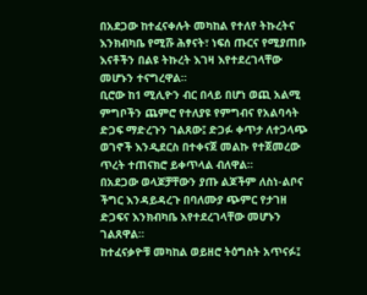በአደጋው ከተፈናቀሉት መካከል የተለየ ትኩረትና እንክብካቤ የሚሹ ሕፃናት፣ ነፍሰ ጡርና የሚያጠቡ እናቶችን በልዩ ትኩረት እገዛ እየተደረገላቸው መሆኑን ተናግረዋል።
ቢሮው ከ1 ሚሊዮን ብር በላይ በሆነ ወጪ አልሚ ምግቦችን ጨምሮ የተለያዩ የምግብና የአልባሳት ድጋፍ ማድረጉን ገልጸው፤ ድጋፉ ቀጥታ ለተጋላጭ ወገኖች እንዲደርስ በተቀናጀ መልኩ የተጀመረው ጥረት ተጠናክሮ ይቀጥላል ብለዋል።
በአደጋው ወላጆቻቸውን ያጡ ልጆችም ለስነ-ልቦና ችግር እንዳይዳረጉ በባለሙያ ጭምር የታገዘ ድጋፍና እንክብካቤ እየተደረገላቸው መሆኑን ገልጸዋል።
ከተፈናቃዮቹ መካከል ወይዘሮ ትዕግስት አጥናፉ፤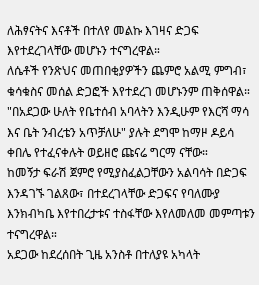ለሕፃናትና እናቶች በተለየ መልኩ እገዛና ድጋፍ እየተደረገላቸው መሆኑን ተናግረዋል።
ለሴቶች የንጽህና መጠበቂያዎችን ጨምሮ አልሚ ምግብ፣ ቁሳቁስና መሰል ድጋፎች እየተደረገ መሆኑንም ጠቅሰዋል።
"በአደጋው ሁለት የቤተሰብ አባላትን እንዲሁም የእርሻ ማሳ እና ቤት ንብረቴን አጥቻለሁ" ያሉት ደግሞ ከማዞ ዶይሳ ቀበሌ የተፈናቀሉት ወይዘሮ ጩናሬ ግርማ ናቸው።
ከመኝታ ፍራሽ ጀምሮ የሚያስፈልጋቸውን አልባሳት በድጋፍ እንዳገኙ ገልጸው፣ በተደረገላቸው ድጋፍና የባለሙያ እንክብካቤ እየተበረታቱና ተስፋቸው እየለመለመ መምጣቱን ተናግረዋል።
አደጋው ከደረሰበት ጊዜ አንስቶ በተለያዩ አካላት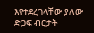እየተደረገላቸው ያለው ድጋፍ ብርታት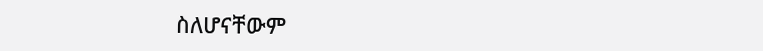ስለሆናቸውም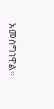አመስግነዋል።